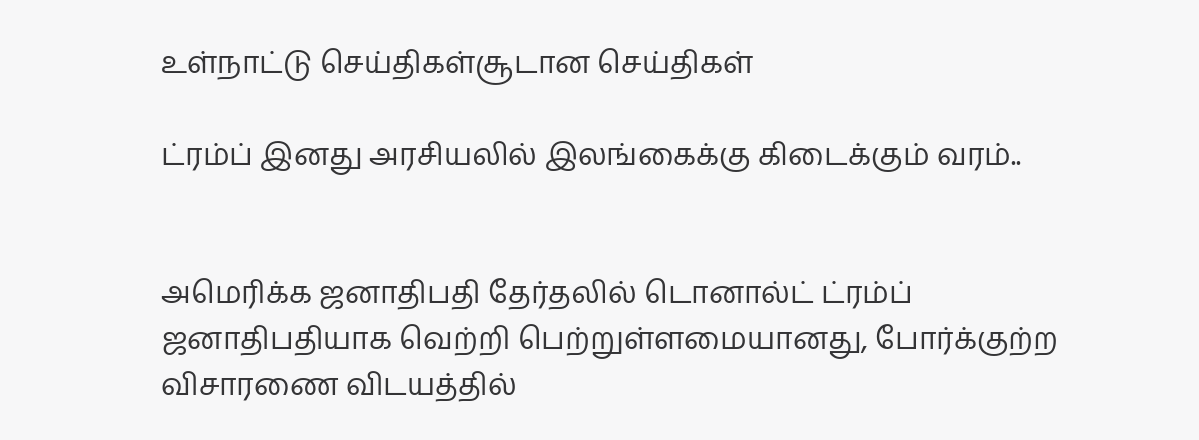உள்நாட்டு செய்திகள்சூடான செய்திகள்

ட்ரம்ப் இனது அரசியலில் இலங்கைக்கு கிடைக்கும் வரம்..


அமெரிக்க ஜனாதிபதி தேர்தலில் டொனால்ட் ட்ரம்ப் ஜனாதிபதியாக வெற்றி பெற்றுள்ளமையானது, போர்க்குற்ற விசாரணை விடயத்தில்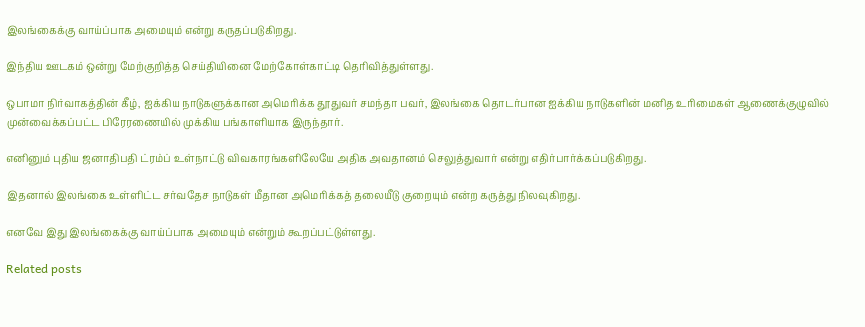இலங்கைக்கு வாய்ப்பாக அமையும் என்று கருதப்படுகிறது.

இந்திய ஊடகம் ஒன்று மேற்குறித்த செய்தியினை மேற்கோள்காட்டி தெரிவித்துள்ளது.

ஒபாமா நிர்வாகத்தின் கீழ், ஐக்கிய நாடுகளுக்கான அமெரிக்க தூதுவர் சமந்தா பவர், இலங்கை தொடர்பான ஐக்கிய நாடுகளின் மனித உரிமைகள் ஆணைக்குழுவில் முன்வைக்கப்பட்ட பிரேரணையில் முக்கிய பங்காளியாக இருந்தார்.

எனினும் புதிய ஜனாதிபதி ட்ரம்ப் உள்நாட்டு விவகாரங்களிலேயே அதிக அவதானம் செலுத்துவார் என்று எதிர்பார்க்கப்படுகிறது.

இதனால் இலங்கை உள்ளிட்ட சர்வதேச நாடுகள் மீதான அமெரிக்கத் தலையீடு குறையும் என்ற கருத்து நிலவுகிறது.

எனவே இது இலங்கைக்கு வாய்ப்பாக அமையும் என்றும் கூறப்பட்டுள்ளது.

Related posts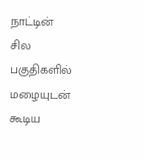நாட்டின் சில பகுதிகளில் மழையுடன் கூடிய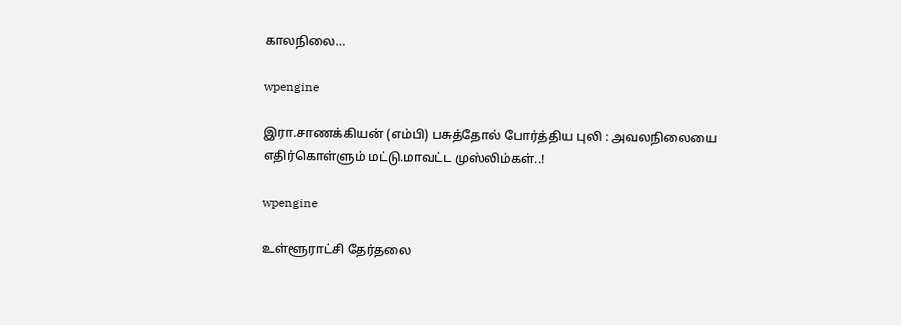காலநிலை…

wpengine

இரா.சாணக்கியன் (எம்பி) பசுத்தோல் போர்த்திய புலி : அவலநிலையை எதிர்கொள்ளும் மட்டு.மாவட்ட முஸ்லிம்கள்..!

wpengine

உள்ளூராட்சி தேர்தலை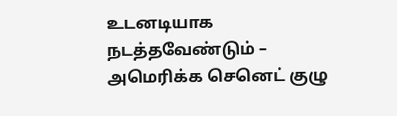உடனடியாக நடத்தவேண்டும் – அமெரிக்க செனெட் குழு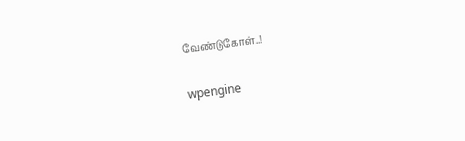வேண்டுகோள்..!

wpengine